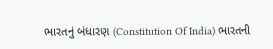ભારતનું બંધારણ (Constitution Of India) ભારતની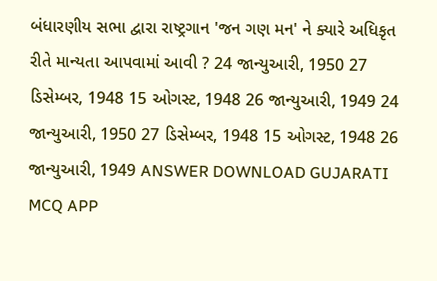બંધારણીય સભા દ્વારા રાષ્ટ્રગાન 'જન ગણ મન' ને ક્યારે અધિકૃત રીતે માન્યતા આપવામાં આવી ? 24 જાન્યુઆરી, 1950 27 ડિસેમ્બર, 1948 15 ઓગસ્ટ, 1948 26 જાન્યુઆરી, 1949 24 જાન્યુઆરી, 1950 27 ડિસેમ્બર, 1948 15 ઓગસ્ટ, 1948 26 જાન્યુઆરી, 1949 ANSWER DOWNLOAD GUJARATI MCQ APP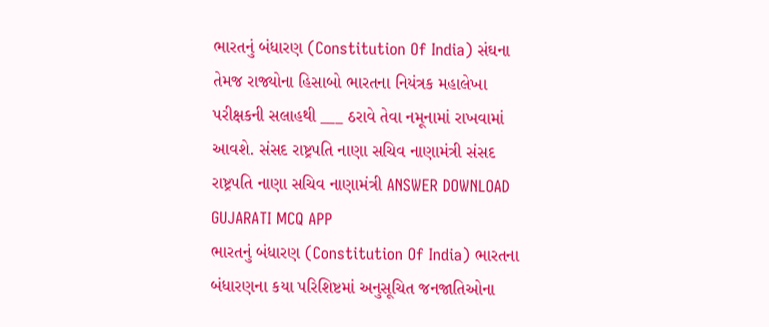ભારતનું બંધારણ (Constitution Of India) સંઘના તેમજ રાજ્યોના હિસાબો ભારતના નિયંત્રક મહાલેખા પરીક્ષકની સલાહથી ___ ઠરાવે તેવા નમૂનામાં રાખવામાં આવશે. સંસદ રાષ્ટ્રપતિ નાણા સચિવ નાણામંત્રી સંસદ રાષ્ટ્રપતિ નાણા સચિવ નાણામંત્રી ANSWER DOWNLOAD GUJARATI MCQ APP
ભારતનું બંધારણ (Constitution Of India) ભારતના બંધારણના કયા પરિશિષ્ટમાં અનુસૂચિત જનજાતિઓના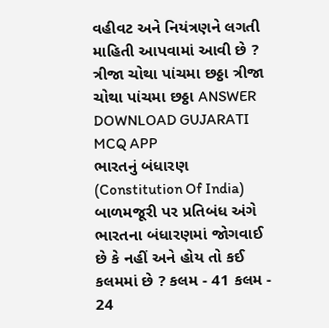વહીવટ અને નિયંત્રણને લગતી માહિતી આપવામાં આવી છે ? ત્રીજા ચોથા પાંચમા છઠ્ઠા ત્રીજા ચોથા પાંચમા છઠ્ઠા ANSWER DOWNLOAD GUJARATI MCQ APP
ભારતનું બંધારણ (Constitution Of India) બાળમજૂરી પર પ્રતિબંધ અંગે ભારતના બંધારણમાં જોગવાઈ છે કે નહીં અને હોય તો કઈ કલમમાં છે ? કલમ - 41 કલમ - 24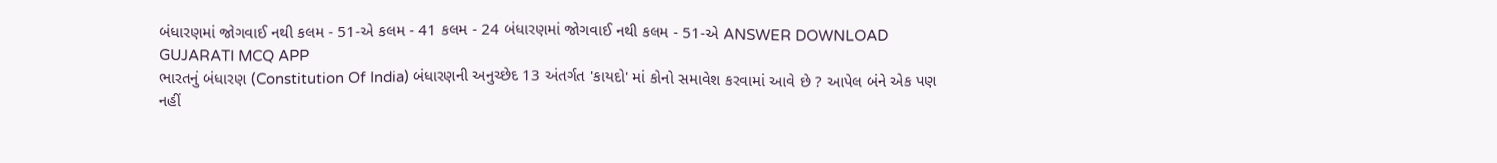બંધારણમાં જોગવાઈ નથી કલમ - 51-એ કલમ - 41 કલમ - 24 બંધારણમાં જોગવાઈ નથી કલમ - 51-એ ANSWER DOWNLOAD GUJARATI MCQ APP
ભારતનું બંધારણ (Constitution Of India) બંધારણની અનુચ્છેદ 13 અંતર્ગત 'કાયદો' માં કોનો સમાવેશ કરવામાં આવે છે ? આપેલ બંને એક પણ નહીં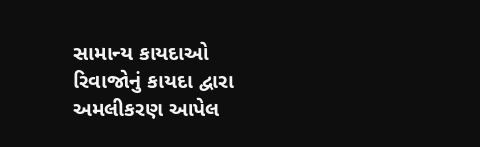સામાન્ય કાયદાઓ રિવાજોનું કાયદા દ્વારા અમલીકરણ આપેલ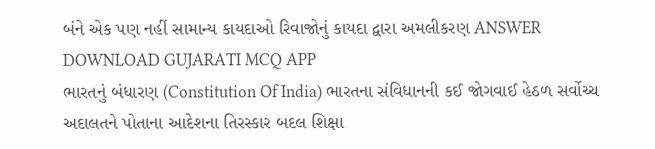બંને એક પણ નહીં સામાન્ય કાયદાઓ રિવાજોનું કાયદા દ્વારા અમલીકરણ ANSWER DOWNLOAD GUJARATI MCQ APP
ભારતનું બંધારણ (Constitution Of India) ભારતના સંવિધાનની કઈ જોગવાઈ હેઠળ સર્વોચ્ચ અદાલતને પોતાના આદેશના તિરસ્કાર બદલ શિક્ષા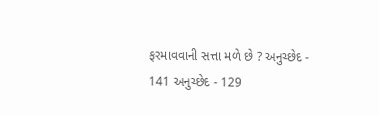ફરમાવવાની સત્તા મળે છે ? અનુચ્છેદ - 141 અનુચ્છેદ - 129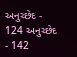અનુચ્છેદ - 124 અનુચ્છેદ - 142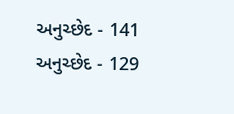અનુચ્છેદ - 141 અનુચ્છેદ - 129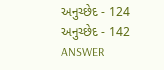અનુચ્છેદ - 124 અનુચ્છેદ - 142 ANSWER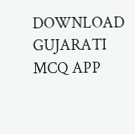DOWNLOAD GUJARATI MCQ APP